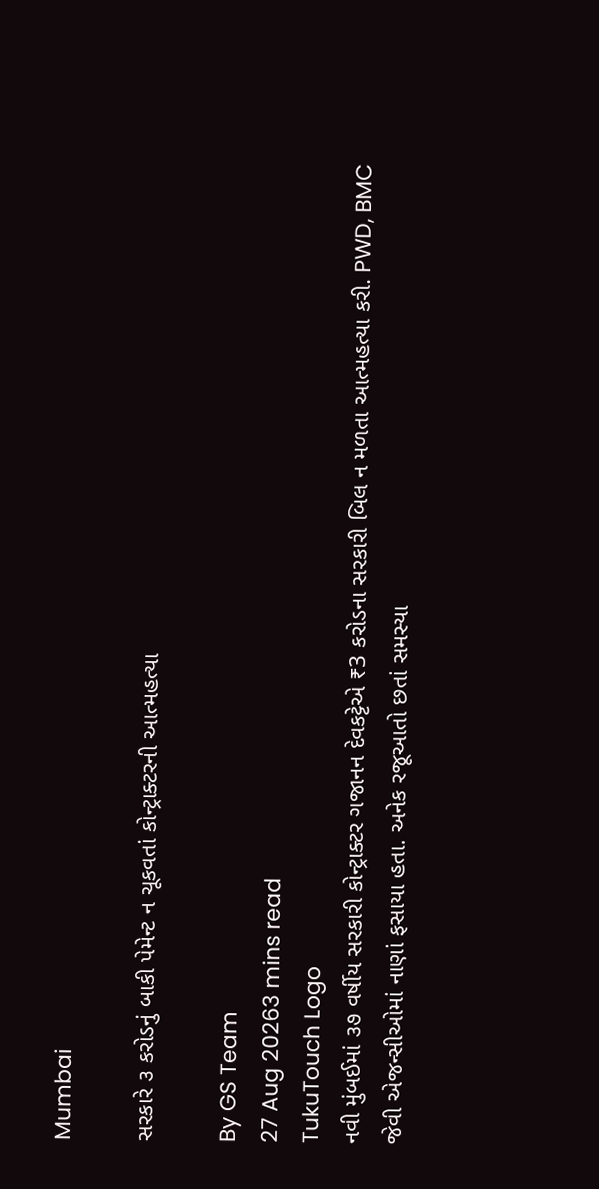Mumbai

સરકારે ૩ કરોડનું બાકી પેમેન્ટ ન ચૂકવતાં કોન્ટ્રાક્ટરની આત્મહત્યા

By GS Team
27 Aug 20263 mins read
TukuTouch Logo
નવી મુંબઈમાં ૩૭ વર્ષીય સરકારી કોન્ટ્રાક્ટર ગજાનન દેવકટ્ટેએ ₹3 કરોડના સરકારી બિલ ન મળતા આત્મહત્યા કરી. PWD, BMC જેવી એજન્સીઓમાં નાણાં ફસાયા હતા. અનેક રજૂઆતો છતાં સમસ્યા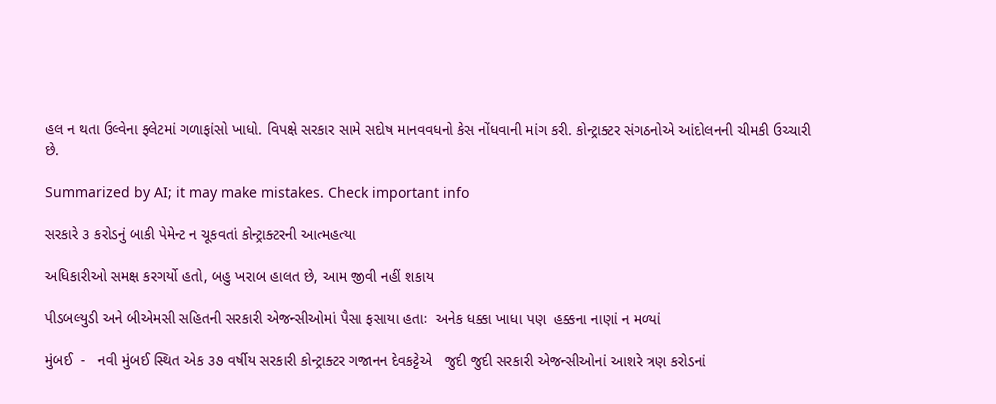હલ ન થતા ઉલ્વેના ફ્લેટમાં ગળાફાંસો ખાધો. વિપક્ષે સરકાર સામે સદોષ માનવવધનો કેસ નોંધવાની માંગ કરી. કોન્ટ્રાક્ટર સંગઠનોએ આંદોલનની ચીમકી ઉચ્ચારી છે.

Summarized by AI; it may make mistakes. Check important info

સરકારે ૩ કરોડનું બાકી પેમેન્ટ ન ચૂકવતાં કોન્ટ્રાક્ટરની આત્મહત્યા

અધિકારીઓ સમક્ષ કરગર્યો હતો, બહુ ખરાબ હાલત છે, આમ જીવી નહીં શકાય

પીડબલ્યુડી અને બીએમસી સહિતની સરકારી એજન્સીઓમાં પૈસા ફસાયા હતાઃ  અનેક ધક્કા ખાધા પણ  હક્કના નાણાં ન મળ્યાં

મુંબઈ  -   નવી મુંબઈ સ્થિત એક ૩૭ વર્ષીય સરકારી કોન્ટ્રાક્ટર ગજાનન દેવકટ્ટેએ   જુદી જુદી સરકારી એજન્સીઓનાં આશરે ત્રણ કરોડનાં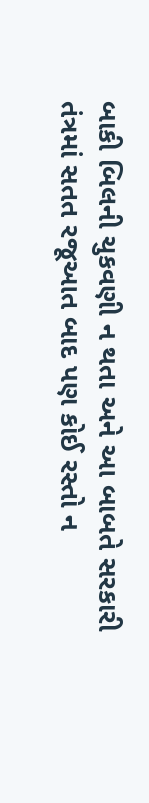બાકી બિલની ચુકવણી ન થતા અને આ બાબતે સરકારી તંત્રમાં સતત રજૂઆત બાદ પણ કોઈ રસ્તો ન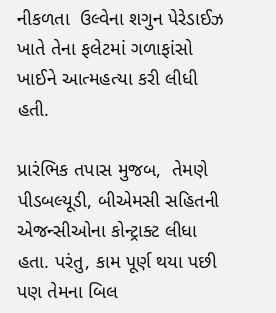નીકળતા  ઉલ્વેના શગુન પેરેડાઈઝ ખાતે તેના ફલેટમાં ગળાફાંસો ખાઈને આત્મહત્યા કરી લીધી હતી.

પ્રારંભિક તપાસ મુજબ,  તેમણે પીડબલ્યૂડી, બીએમસી સહિતની એજન્સીઓના કોન્ટ્રાક્ટ લીધા હતા. પરંતુ, કામ પૂર્ણ થયા પછી પણ તેમના બિલ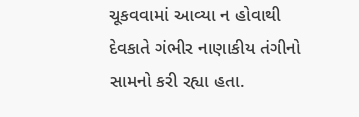ચૂકવવામાં આવ્યા ન હોવાથી દેવકાતે ગંભીર નાણાકીય તંગીનો સામનો કરી રહ્યા હતા.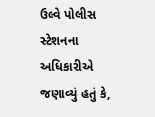ઉલ્વે પોલીસ સ્ટેશનના અધિકારીએ જણાવ્યું હતું કે,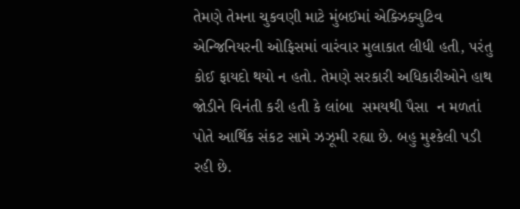તેમણે તેમના ચુકવણી માટે મુંબઈમાં એક્ઝિક્યુટિવ એન્જિનિયરની ઓફિસમાં વારંવાર મુલાકાત લીધી હતી, પરંતુ કોઈ ફાયદો થયો ન હતો. તેમણે સરકારી અધિકારીઓને હાથ જોડીને વિનંતી કરી હતી કે લાંબા  સમયથી પૈસા  ન મળતાં પોતે આર્થિક સંકટ સામે ઝઝૂમી રહ્યા છે. બહુ મુશ્કેલી પડી રહી છે.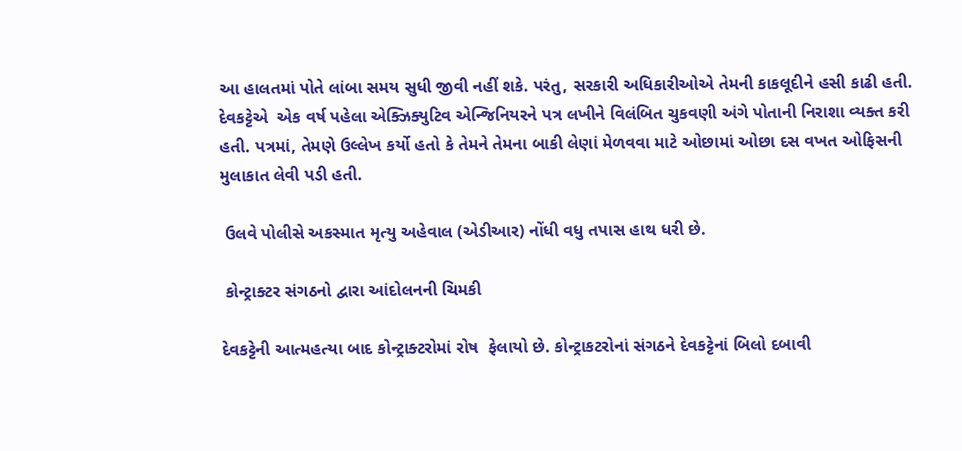આ હાલતમાં પોતે લાંબા સમય સુધી જીવી નહીં શકે. પરંતુ, સરકારી અધિકારીઓએ તેમની કાકલૂદીને હસી કાઢી હતી. દેવકટ્ટેએ  એક વર્ષ પહેલા એક્ઝિક્યુટિવ એન્જિનિયરને પત્ર લખીને વિલંબિત ચુકવણી અંગે પોતાની નિરાશા વ્યક્ત કરી હતી. પત્રમાં, તેમણે ઉલ્લેખ કર્યો હતો કે તેમને તેમના બાકી લેણાં મેળવવા માટે ઓછામાં ઓછા દસ વખત ઓફિસની મુલાકાત લેવી પડી હતી.

 ઉલવે પોલીસે અકસ્માત મૃત્યુ અહેવાલ (એડીઆર) નોંધી વધુ તપાસ હાથ ધરી છે.

 કોન્ટ્રાક્ટર સંગઠનો દ્વારા આંદોલનની ચિમકી

દેવકટ્ટેની આત્મહત્યા બાદ કોન્ટ્રાક્ટરોમાં રોષ  ફેલાયો છે. કોન્ટ્રાકટરોનાં સંગઠને દેવકટ્ટેનાં બિલો દબાવી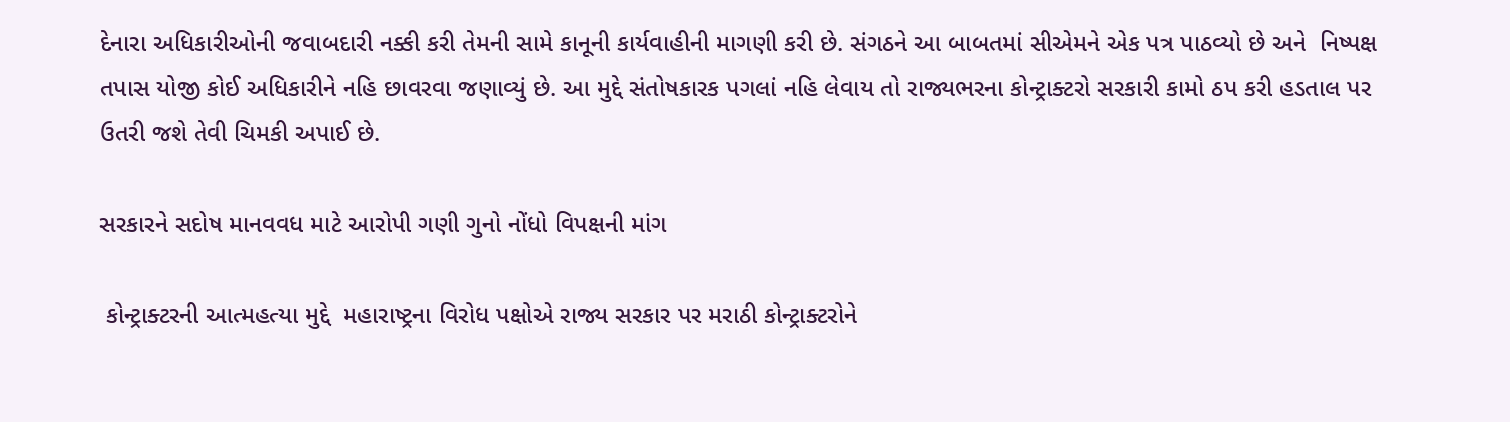દેનારા અધિકારીઓની જવાબદારી નક્કી કરી તેમની સામે કાનૂની કાર્યવાહીની માગણી કરી છે. સંગઠને આ બાબતમાં સીએમને એક પત્ર પાઠવ્યો છે અને  નિષ્પક્ષ તપાસ યોજી કોઈ અધિકારીને નહિ છાવરવા જણાવ્યું છે. આ મુદ્દે સંતોષકારક પગલાં નહિ લેવાય તો રાજ્યભરના કોન્ટ્રાક્ટરો સરકારી કામો ઠપ કરી હડતાલ પર ઉતરી જશે તેવી ચિમકી અપાઈ છે.

સરકારને સદોષ માનવવધ માટે આરોપી ગણી ગુનો નોંધો વિપક્ષની માંગ

 કોન્ટ્રાક્ટરની આત્મહત્યા મુદ્દે  મહારાષ્ટ્રના વિરોધ પક્ષોએ રાજ્ય સરકાર પર મરાઠી કોન્ટ્રાક્ટરોને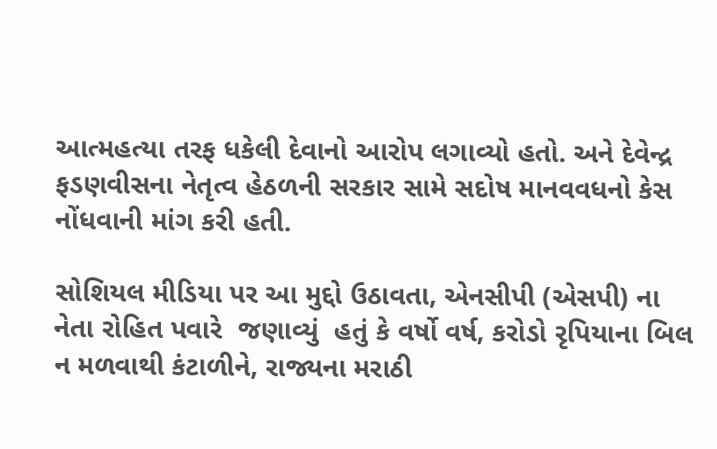આત્મહત્યા તરફ ધકેલી દેવાનો આરોપ લગાવ્યો હતો. અને દેવેન્દ્ર ફડણવીસના નેતૃત્વ હેઠળની સરકાર સામે સદોષ માનવવધનો કેસ નોંધવાની માંગ કરી હતી.

સોશિયલ મીડિયા પર આ મુદ્દો ઉઠાવતા, એનસીપી (એસપી) ના નેતા રોહિત પવારે  જણાવ્યું  હતું કે વર્ષો વર્ષ, કરોડો રૃપિયાના બિલ ન મળવાથી કંટાળીને, રાજ્યના મરાઠી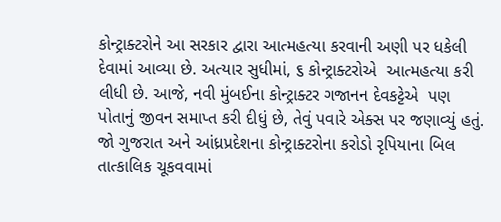કોન્ટ્રાક્ટરોને આ સરકાર દ્વારા આત્મહત્યા કરવાની અણી પર ધકેલી દેવામાં આવ્યા છે. અત્યાર સુધીમાં, ૬ કોન્ટ્રાક્ટરોએ  આત્મહત્યા કરી લીધી છે. આજે, નવી મુંબઈના કોન્ટ્રાક્ટર ગજાનન દેવકટ્ટેએ  પણ પોતાનું જીવન સમાપ્ત કરી દીધું છે, તેવું પવારે એક્સ પર જણાવ્યું હતું. જો ગુજરાત અને આંધ્રપ્રદેશના કોન્ટ્રાક્ટરોના કરોડો રૃપિયાના બિલ તાત્કાલિક ચૂકવવામાં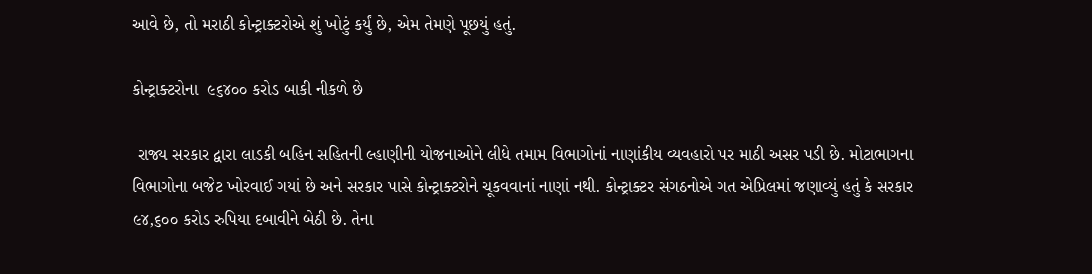આવે છે, તો મરાઠી કોન્ટ્રાક્ટરોએ શું ખોટું કર્યું છે, એમ તેમણે પૂછયું હતું.

કોન્ટ્રાક્ટરોના  ૯૬૪૦૦ કરોડ બાકી નીકળે છે

 રાજ્ય સરકાર દ્વારા લાડકી બહિન સહિતની લ્હાણીની યોજનાઓને લીધે તમામ વિભાગોનાં નાણાંકીય વ્યવહારો પર માઠી અસર પડી છે. મોટાભાગના વિભાગોના બજેટ ખોરવાઈ ગયાં છે અને સરકાર પાસે કોન્ટ્રાક્ટરોને ચૂકવવાનાં નાણાં નથી. કોન્ટ્રાક્ટર સંગઠનોએ ગત એપ્રિલમાં જણાવ્યું હતું કે સરકાર ૯૪,૬૦૦ કરોડ રુપિયા દબાવીને બેઠી છે. તેના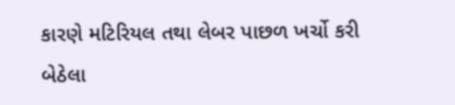કારણે મટિરિયલ તથા લેબર પાછળ ખર્ચો કરી બેઠેલા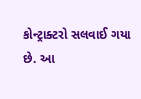કોન્ટ્રાક્ટરો સલવાઈ ગયા છે. આ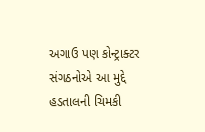અગાઉ પણ કોન્ટ્રાક્ટર સંગઠનોએ આ મુદ્દે હડતાલની ચિમકી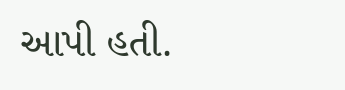આપી હતી.